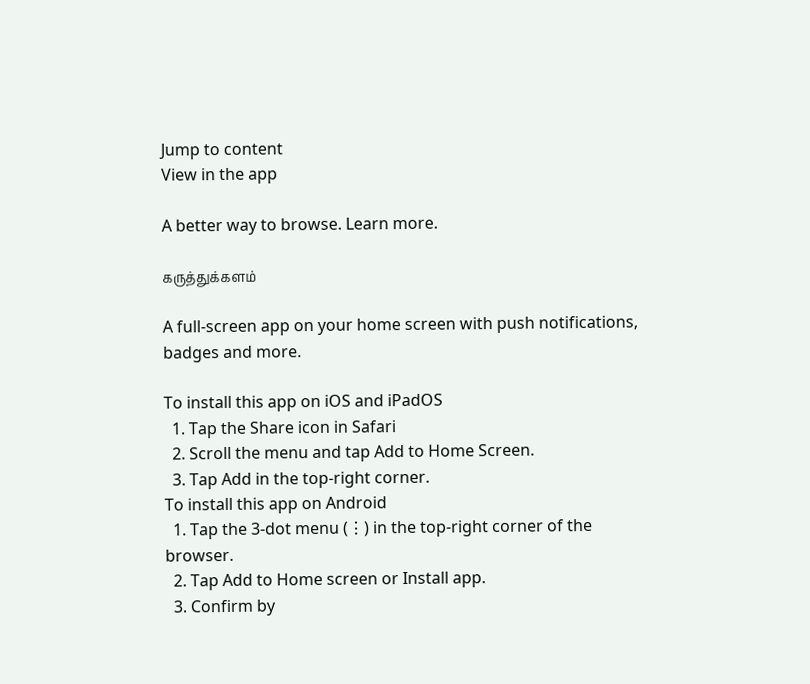Jump to content
View in the app

A better way to browse. Learn more.

கருத்துக்களம்

A full-screen app on your home screen with push notifications, badges and more.

To install this app on iOS and iPadOS
  1. Tap the Share icon in Safari
  2. Scroll the menu and tap Add to Home Screen.
  3. Tap Add in the top-right corner.
To install this app on Android
  1. Tap the 3-dot menu (⋮) in the top-right corner of the browser.
  2. Tap Add to Home screen or Install app.
  3. Confirm by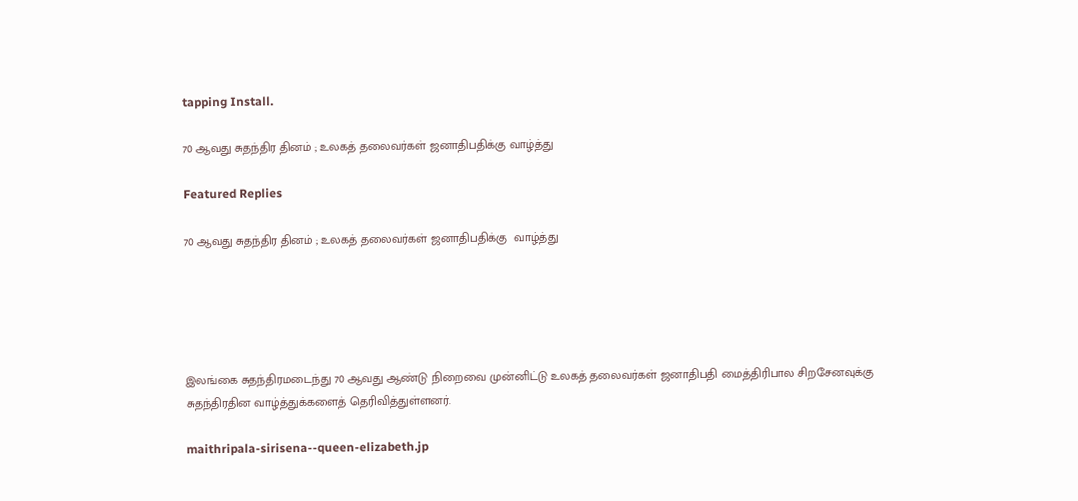tapping Install.

70 ஆவது சுதந்திர தினம் ; உலகத் தலைவர்கள் ஜனாதிபதிக்கு வாழ்த்து

Featured Replies

70 ஆவது சுதந்திர தினம் ; உலகத் தலைவர்கள் ஜனாதிபதிக்கு  வாழ்த்து





இலங்கை சுதந்திரமடைந்து 70 ஆவது ஆண்டு நிறைவை முன்னிட்டு உலகத் தலைவர்கள் ஜனாதிபதி மைத்திரிபால சிறசேனவுக்கு சுதந்திரதின வாழ்த்துக்களைத் தெரிவித்துள்ளனர்.

maithripala-sirisena--queen-elizabeth.jp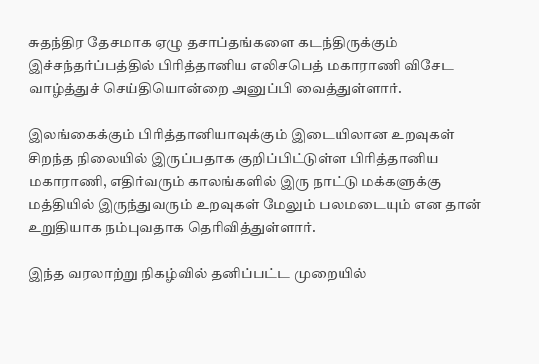சுதந்திர தேசமாக ஏழு தசாப்தங்களை கடந்திருக்கும் இச்சந்தர்ப்பத்தில் பிரித்தானிய எலிசபெத் மகாராணி விசேட வாழ்த்துச் செய்தியொன்றை அனுப்பி வைத்துள்ளார்.

இலங்கைக்கும் பிரித்தானியாவுக்கும் இடையிலான உறவுகள் சிறந்த நிலையில் இருப்பதாக குறிப்பிட்டுள்ள பிரித்தானிய மகாராணி, எதிர்வரும் காலங்களில் இரு நாட்டு மக்களுக்கு மத்தியில் இருந்துவரும் உறவுகள் மேலும் பலமடையும் என தான் உறுதியாக நம்புவதாக தெரிவித்துள்ளார்.

இந்த வரலாற்று நிகழ்வில் தனிப்பட்ட முறையில்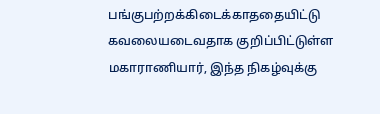பங்குபற்றக்கிடைக்காததையிட்டு கவலையடைவதாக குறிப்பிட்டுள்ள மகாராணியார், இந்த நிகழ்வுக்கு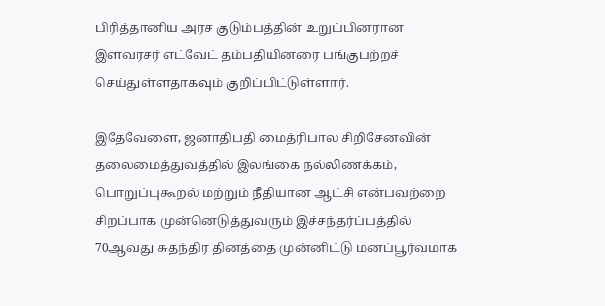பிரித்தானிய அரச குடும்பத்தின் உறுப்பினரான இளவரசர் எட்வேட் தம்பதியினரை பங்குபற்றச் செய்துள்ளதாகவும் குறிப்பிட்டுள்ளார்.

இதேவேளை, ஜனாதிபதி மைத்ரிபால சிறிசேனவின் தலைமைத்துவத்தில் இலங்கை நல்லிணக்கம், பொறுப்புகூறல் மற்றும் நீதியான ஆட்சி என்பவற்றை சிறப்பாக முன்னெடுத்துவரும் இச்சந்தர்ப்பத்தில் 70ஆவது சுதந்திர தினத்தை முன்னிட்டு மனப்பூர்வமாக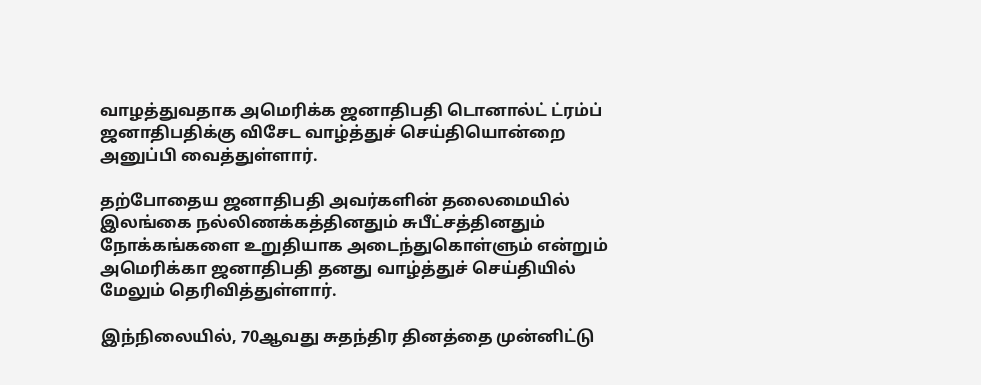வாழத்துவதாக அமெரிக்க ஜனாதிபதி டொனால்ட் ட்ரம்ப் ஜனாதிபதிக்கு விசேட வாழ்த்துச் செய்தியொன்றை அனுப்பி வைத்துள்ளார்.

தற்போதைய ஜனாதிபதி அவர்களின் தலைமையில் இலங்கை நல்லிணக்கத்தினதும் சுபீட்சத்தினதும் நோக்கங்களை உறுதியாக அடைந்துகொள்ளும் என்றும் அமெரிக்கா ஜனாதிபதி தனது வாழ்த்துச் செய்தியில் மேலும் தெரிவித்துள்ளார்.

இந்நிலையில், 70ஆவது சுதந்திர தினத்தை முன்னிட்டு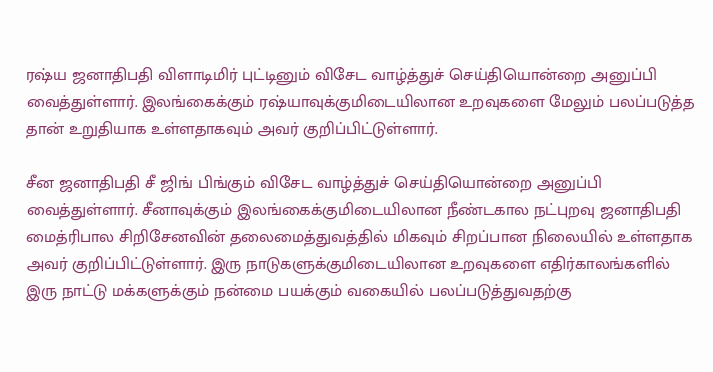ரஷ்ய ஜனாதிபதி விளாடிமிர் புட்டினும் விசேட வாழ்த்துச் செய்தியொன்றை அனுப்பி வைத்துள்ளார். இலங்கைக்கும் ரஷ்யாவுக்குமிடையிலான உறவுகளை மேலும் பலப்படுத்த தான் உறுதியாக உள்ளதாகவும் அவர் குறிப்பிட்டுள்ளார்.

சீன ஜனாதிபதி சீ ஜிங் பிங்கும் விசேட வாழ்த்துச் செய்தியொன்றை அனுப்பி வைத்துள்ளார். சீனாவுக்கும் இலங்கைக்குமிடையிலான நீண்டகால நட்புறவு ஜனாதிபதி மைத்ரிபால சிறிசேனவின் தலைமைத்துவத்தில் மிகவும் சிறப்பான நிலையில் உள்ளதாக அவர் குறிப்பிட்டுள்ளார். இரு நாடுகளுக்குமிடையிலான உறவுகளை எதிர்காலங்களில் இரு நாட்டு மக்களுக்கும் நன்மை பயக்கும் வகையில் பலப்படுத்துவதற்கு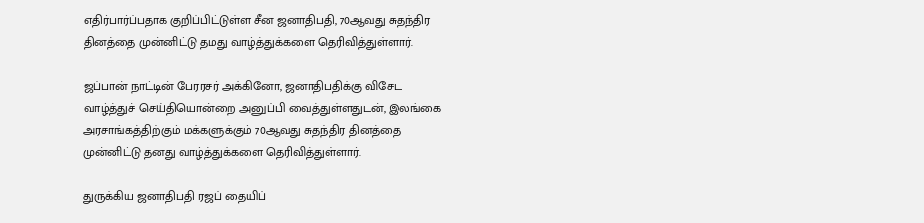எதிர்பார்ப்பதாக குறிப்பிட்டுள்ள சீன ஜனாதிபதி, 70ஆவது சுதந்திர தினத்தை முன்னிட்டு தமது வாழ்த்துக்களை தெரிவித்துள்ளார்.

ஜப்பான் நாட்டின் பேரரசர் அக்கினோ, ஜனாதிபதிக்கு விசேட வாழ்த்துச் செய்தியொன்றை அனுப்பி வைத்துள்ளதுடன், இலங்கை அரசாங்கத்திற்கும் மக்களுக்கும் 70ஆவது சுதந்திர தினத்தை முன்னிட்டு தனது வாழ்த்துக்களை தெரிவித்துள்ளார்.

துருக்கிய ஜனாதிபதி ரஜப் தையிப்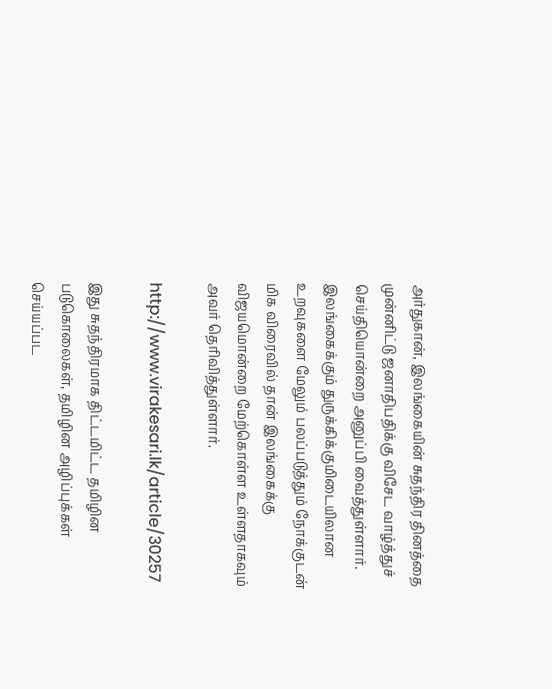அர்துகான், இலங்கையின் சுதந்திர தினத்தை முன்னிட்டு ஜனாதிபதிக்கு விசேட வாழ்த்துச் செய்தியொன்றை அனுப்பி வைத்துள்ளார். இலங்கைக்கும் துருக்கிக்குமிடையிலான உறவுகளை மேலும் பலப்படுத்தும் நோக்குடன் மிக விரைவில் தான் இலங்கைக்கு விஜயமொன்றை மேற்கொள்ள உள்ளதாகவும் அவர் தெரிவித்துள்ளார்.

http://www.virakesari.lk/article/30257

இது சுதந்திரமாக திட்டமிட்ட தமிழின படுகொலைகள், தமிழின அழிப்புக்கள் செய்யப்பட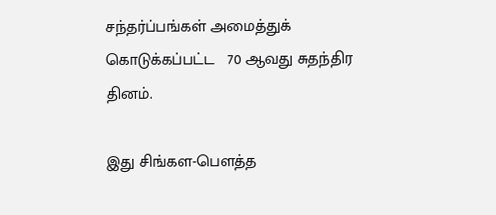சந்தர்ப்பங்கள் அமைத்துக் கொடுக்கப்பட்ட   70 ஆவது சுதந்திர தினம்.

இது சிங்கள-பௌத்த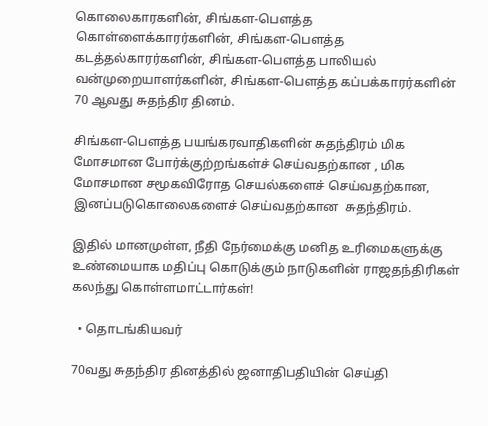கொலைகாரகளின், சிங்கள-பௌத்த கொள்ளைக்காரர்களின், சிங்கள-பௌத்த கடத்தல்காரர்களின், சிங்கள-பௌத்த பாலியல் வன்முறையாளர்களின், சிங்கள-பௌத்த கப்பக்காரர்களின் 70 ஆவது சுதந்திர தினம்.

சிங்கள-பௌத்த பயங்கரவாதிகளின் சுதந்திரம் மிக மோசமான போர்க்குற்றங்கள்ச் செய்வதற்கான , மிக மோசமான சமூகவிரோத செயல்களைச் செய்வதற்கான, இனப்படுகொலைகளைச் செய்வதற்கான  சுதந்திரம்.

இதில் மானமுள்ள, நீதி நேர்மைக்கு மனித உரிமைகளுக்கு உண்மையாக மதிப்பு கொடுக்கும் நாடுகளின் ராஜதந்திரிகள் கலந்து கொள்ளமாட்டார்கள்!

  • தொடங்கியவர்

70வது சுதந்திர தினத்தில் ஜனாதிபதியின் செய்தி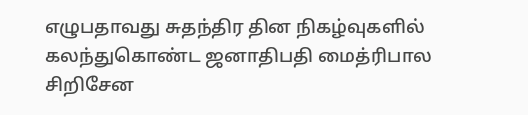எழுபதாவது சுதந்திர தின நிகழ்வுகளில் கலந்துகொண்ட ஜனாதிபதி மைத்ரிபால சிறிசேன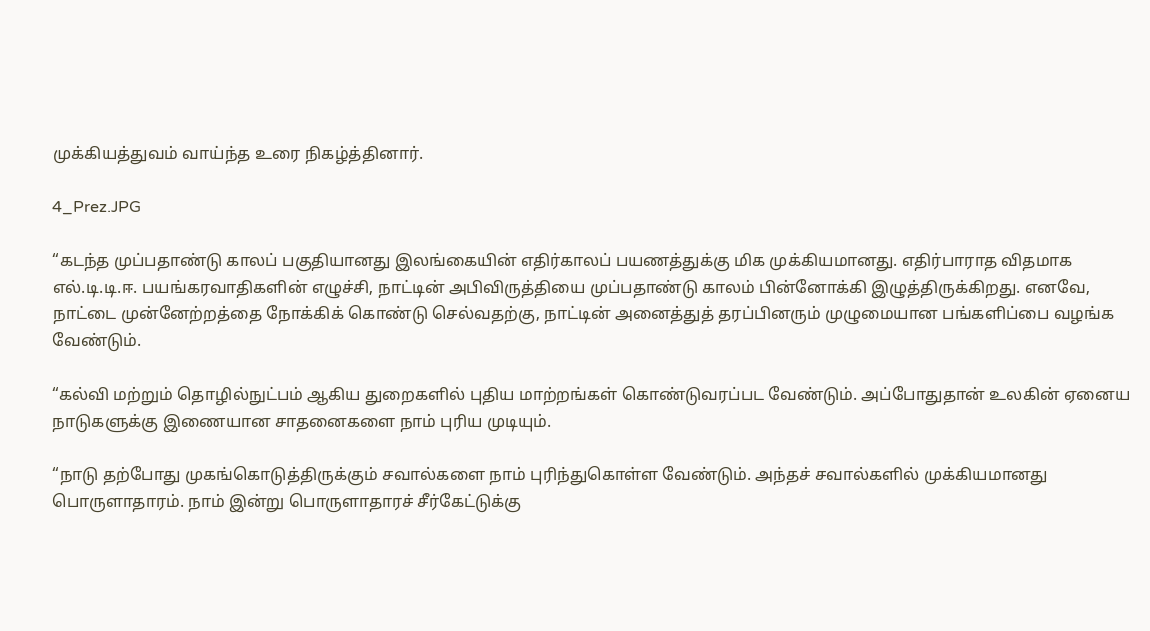முக்கியத்துவம் வாய்ந்த உரை நிகழ்த்தினார்.

4_Prez.JPG

“கடந்த முப்பதாண்டு காலப் பகுதியானது இலங்கையின் எதிர்காலப் பயணத்துக்கு மிக முக்கியமானது. எதிர்பாராத விதமாக எல்.டி.டி.ஈ. பயங்கரவாதிகளின் எழுச்சி, நாட்டின் அபிவிருத்தியை முப்பதாண்டு காலம் பின்னோக்கி இழுத்திருக்கிறது. எனவே, நாட்டை முன்னேற்றத்தை நோக்கிக் கொண்டு செல்வதற்கு, நாட்டின் அனைத்துத் தரப்பினரும் முழுமையான பங்களிப்பை வழங்க வேண்டும்.

“கல்வி மற்றும் தொழில்நுட்பம் ஆகிய துறைகளில் புதிய மாற்றங்கள் கொண்டுவரப்பட வேண்டும். அப்போதுதான் உலகின் ஏனைய நாடுகளுக்கு இணையான சாதனைகளை நாம் புரிய முடியும்.

“நாடு தற்போது முகங்கொடுத்திருக்கும் சவால்களை நாம் புரிந்துகொள்ள வேண்டும். அந்தச் சவால்களில் முக்கியமானது பொருளாதாரம். நாம் இன்று பொருளாதாரச் சீர்கேட்டுக்கு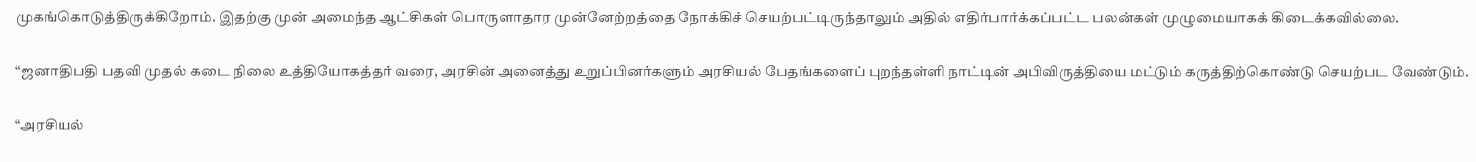முகங்கொடுத்திருக்கிறோம். இதற்கு முன் அமைந்த ஆட்சிகள் பொருளாதார முன்னேற்றத்தை நோக்கிச் செயற்பட்டிருந்தாலும் அதில் எதிர்பார்க்கப்பட்ட பலன்கள் முழுமையாகக் கிடைக்கவில்லை.

“ஜனாதிபதி பதவி முதல் கடை நிலை உத்தியோகத்தர் வரை, அரசின் அனைத்து உறுப்பினர்களும் அரசியல் பேதங்களைப் புறந்தள்ளி நாட்டின் அபிவிருத்தியை மட்டும் கருத்திற்கொண்டு செயற்பட வேண்டும்.

“அரசியல்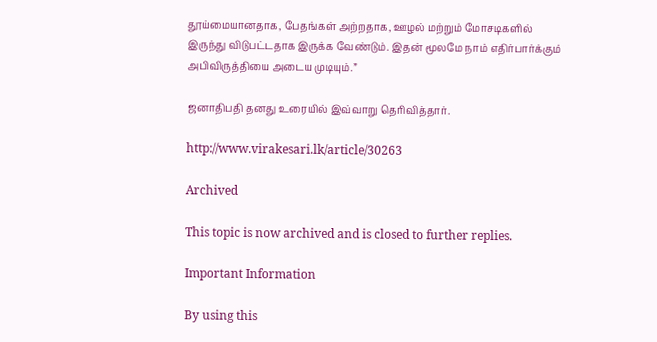தூய்மையானதாக, பேதங்கள் அற்றதாக, ஊழல் மற்றும் மோசடிகளில் இருந்து விடுபட்டதாக இருக்க வேண்டும். இதன் மூலமே நாம் எதிர்பார்க்கும் அபிவிருத்தியை அடைய முடியும்.”

ஜனாதிபதி தனது உரையில் இவ்வாறு தெரிவித்தார்.

http://www.virakesari.lk/article/30263

Archived

This topic is now archived and is closed to further replies.

Important Information

By using this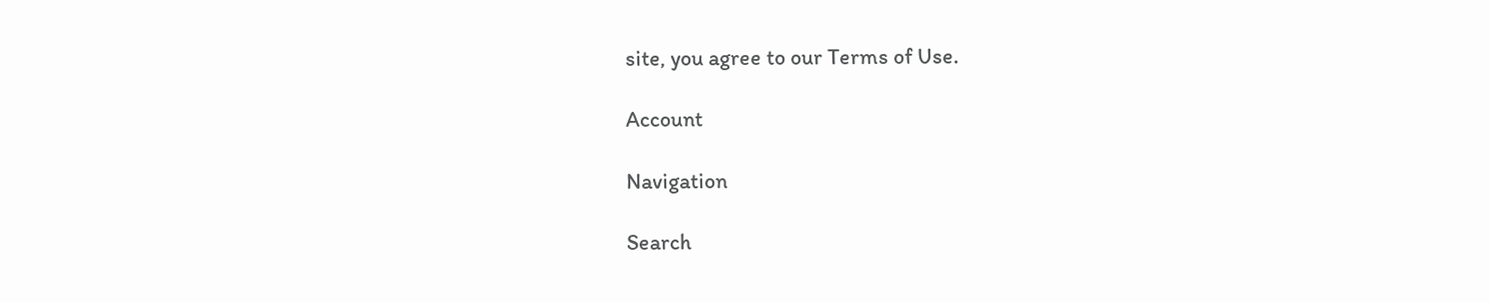site, you agree to our Terms of Use.

Account

Navigation

Search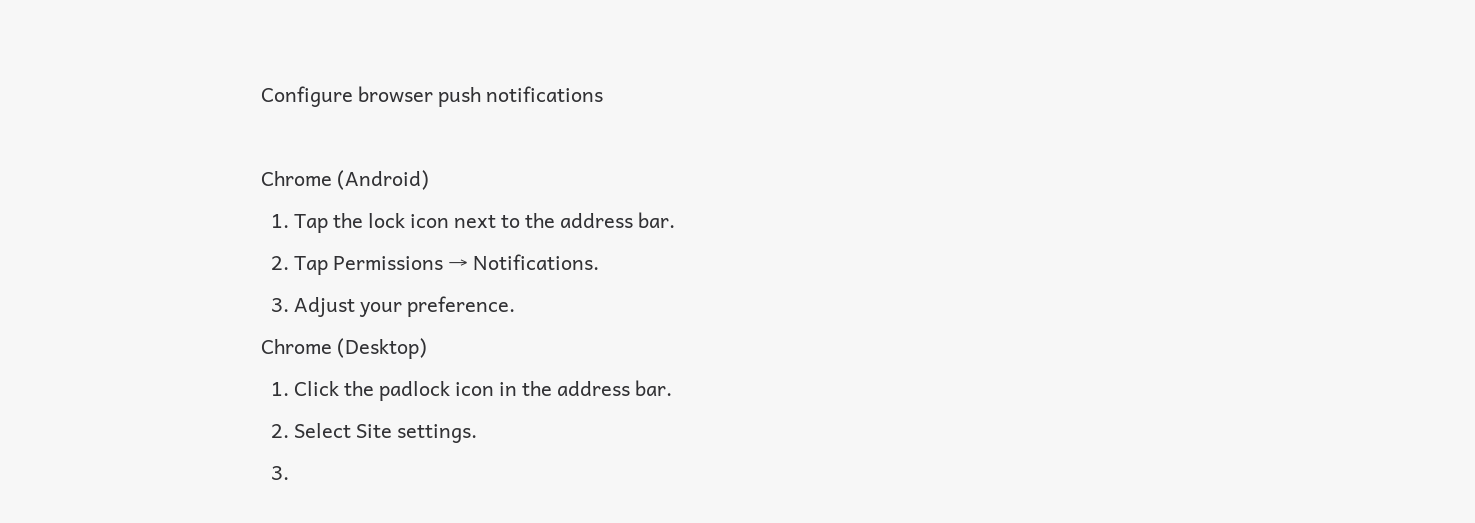Configure browser push notifications

Chrome (Android)
  1. Tap the lock icon next to the address bar.
  2. Tap Permissions → Notifications.
  3. Adjust your preference.
Chrome (Desktop)
  1. Click the padlock icon in the address bar.
  2. Select Site settings.
  3.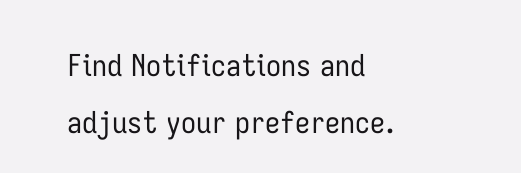Find Notifications and adjust your preference.